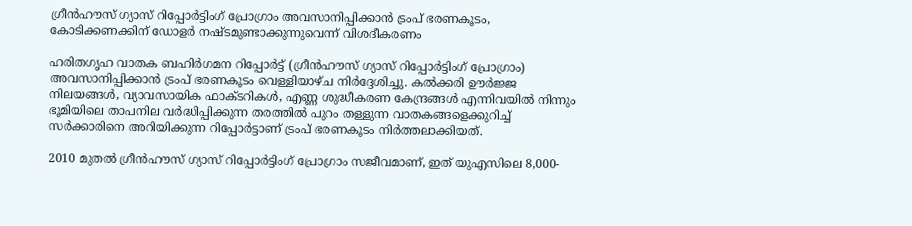ഗ്രീന്‍ഹൗസ് ഗ്യാസ് റിപ്പോര്‍ട്ടിംഗ് പ്രോഗ്രാം അവസാനിപ്പിക്കാന്‍ ട്രംപ് ഭരണകൂടം, കോടിക്കണക്കിന് ഡോളര്‍ നഷ്ടമുണ്ടാക്കുന്നുവെന്ന് വിശദീകരണം

ഹരിതഗൃഹ വാതക ബഹിര്‍ഗമന റിപ്പോര്‍ട്ട് (ഗ്രീന്‍ഹൗസ് ഗ്യാസ് റിപ്പോര്‍ട്ടിംഗ് പ്രോഗ്രാം) അവസാനിപ്പിക്കാന്‍ ട്രംപ് ഭരണകൂടം വെള്ളിയാഴ്ച നിര്‍ദ്ദേശിച്ചു. കല്‍ക്കരി ഊര്‍ജ്ജ നിലയങ്ങള്‍, വ്യാവസായിക ഫാക്ടറികള്‍, എണ്ണ ശുദ്ധീകരണ കേന്ദ്രങ്ങള്‍ എന്നിവയില്‍ നിന്നും ഭൂമിയിലെ താപനില വര്‍ദ്ധിപ്പിക്കുന്ന തരത്തില്‍ പുറം തള്ളുന്ന വാതകങ്ങളെക്കുറിച്ച് സര്‍ക്കാരിനെ അറിയിക്കുന്ന റിപ്പോര്‍ട്ടാണ് ട്രംപ് ഭരണകൂടം നിര്‍ത്തലാക്കിയത്.

2010 മുതല്‍ ഗ്രീന്‍ഹൗസ് ഗ്യാസ് റിപ്പോര്‍ട്ടിംഗ് പ്രോഗ്രാം സജീവമാണ്, ഇത് യുഎസിലെ 8,000-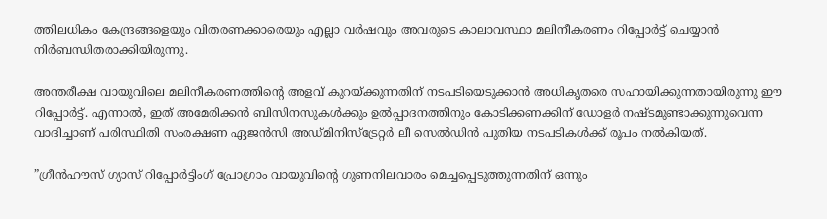ത്തിലധികം കേന്ദ്രങ്ങളെയും വിതരണക്കാരെയും എല്ലാ വര്‍ഷവും അവരുടെ കാലാവസ്ഥാ മലിനീകരണം റിപ്പോര്‍ട്ട് ചെയ്യാന്‍ നിര്‍ബന്ധിതരാക്കിയിരുന്നു.

അന്തരീക്ഷ വായുവിലെ മലിനീകരണത്തിന്റെ അളവ് കുറയ്ക്കുന്നതിന് നടപടിയെടുക്കാന്‍ അധികൃതരെ സഹായിക്കുന്നതായിരുന്നു ഈ റിപ്പോര്‍ട്ട്. എന്നാല്‍, ഇത് അമേരിക്കന്‍ ബിസിനസുകള്‍ക്കും ഉല്‍പ്പാദനത്തിനും കോടിക്കണക്കിന് ഡോളര്‍ നഷ്ടമുണ്ടാക്കുന്നുവെന്ന വാദിച്ചാണ് പരിസ്ഥിതി സംരക്ഷണ ഏജന്‍സി അഡ്മിനിസ്‌ട്രേറ്റര്‍ ലീ സെല്‍ഡിന്‍ പുതിയ നടപടികള്‍ക്ക് രൂപം നല്‍കിയത്.

”ഗ്രീന്‍ഹൗസ് ഗ്യാസ് റിപ്പോര്‍ട്ടിംഗ് പ്രോഗ്രാം വായുവിന്റെ ഗുണനിലവാരം മെച്ചപ്പെടുത്തുന്നതിന് ഒന്നും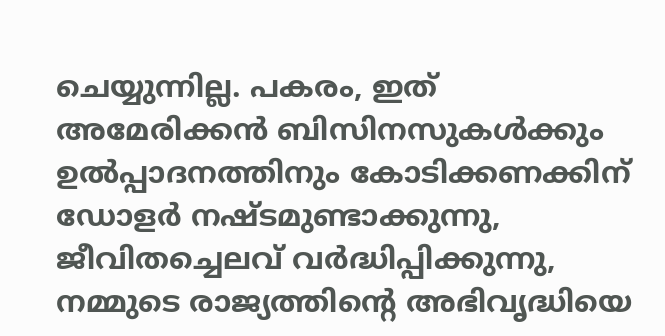ചെയ്യുന്നില്ല. പകരം, ഇത് അമേരിക്കന്‍ ബിസിനസുകള്‍ക്കും ഉല്‍പ്പാദനത്തിനും കോടിക്കണക്കിന് ഡോളര്‍ നഷ്ടമുണ്ടാക്കുന്നു, ജീവിതച്ചെലവ് വര്‍ദ്ധിപ്പിക്കുന്നു, നമ്മുടെ രാജ്യത്തിന്റെ അഭിവൃദ്ധിയെ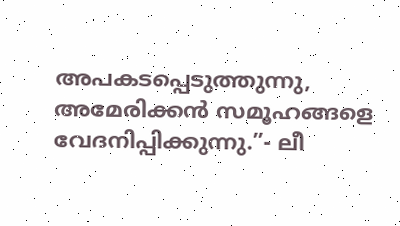അപകടപ്പെടുത്തുന്നു, അമേരിക്കന്‍ സമൂഹങ്ങളെ വേദനിപ്പിക്കുന്നു.”- ലീ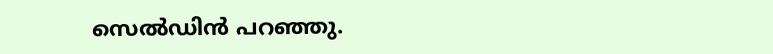സെല്‍ഡിന്‍ പറഞ്ഞു.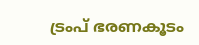ട്രംപ് ഭരണകൂടം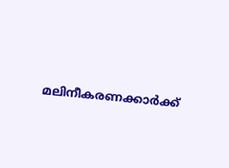മലിനീകരണക്കാര്‍ക്ക്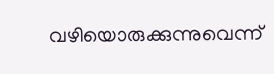വഴിയൊരുക്കുന്നുവെന്ന്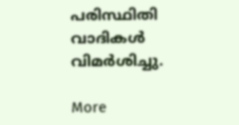പരിസ്ഥിതി വാദികള്‍ വിമര്‍ശിച്ചു.

More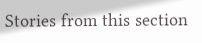Stories from this section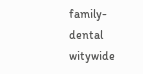family-dental
witywide